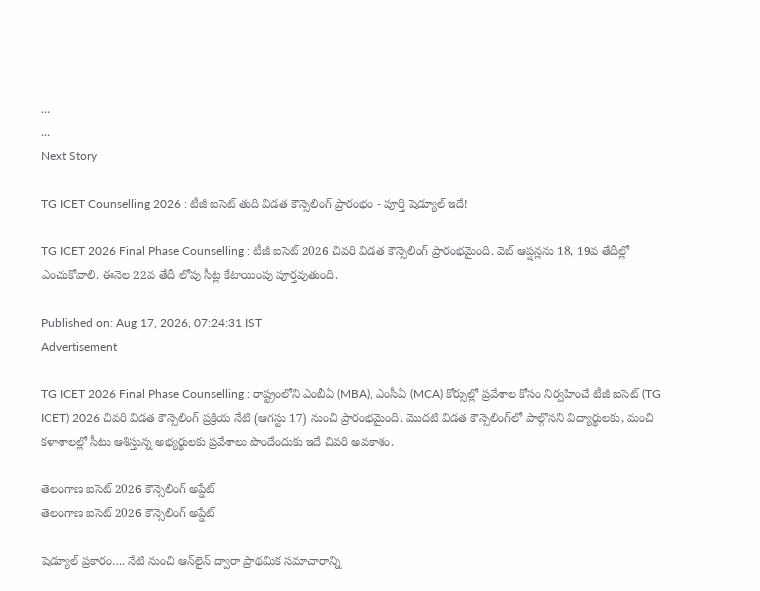...
...
Next Story

TG ICET Counselling 2026 : టీజీ ఐసెట్ తుది విడత కౌన్సెలింగ్ ప్రారంభం - పూర్తి షెడ్యూల్ ఇదే!

TG ICET 2026 Final Phase Counselling : టీజీ ఐసెట్‌ 2026 చివరి విడత కౌన్సెలింగ్‌ ప్రారంభమైంది. వెబ్ ఆప్షన్లను 18, 19వ తేదీల్లో ఎంచుకోవాలి. ఈనెల 22వ తేదీ లోపు సీట్ల కేటాయింపు పూర్తవుతుంది.

Published on: Aug 17, 2026, 07:24:31 IST
Advertisement

TG ICET 2026 Final Phase Counselling : రాష్ట్రంలోని ఎంబీఏ (MBA), ఎంసీఏ (MCA) కోర్సుల్లో ప్రవేశాల కోసం నిర్వహించే టీజీ ఐసెట్ (TG ICET) 2026 చివరి విడత కౌన్సెలింగ్ ప్రక్రియ నేటి (ఆగస్టు 17) నుంచి ప్రారంభమైంది. మొదటి విడత కౌన్సెలింగ్‌లో పాల్గొనని విద్యార్థులకు, మంచి కళాశాలల్లో సీటు ఆశిస్తున్న అభ్యర్థులకు ప్రవేశాలు పొందేందుకు ఇదే చివరి అవకాశం.

తెలంగాణ ఐసెట్ 2026 కౌన్సెలింగ్ అప్డేట్
తెలంగాణ ఐసెట్ 2026 కౌన్సెలింగ్ అప్డేట్

షెడ్యూల్ ప్రకారం…. నేటి నుంచి ఆన్‌లైన్ ద్వారా ప్రాథమిక సమాచారాన్ని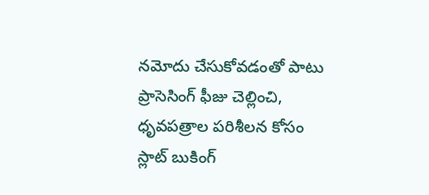నమోదు చేసుకోవడంతో పాటు ప్రాసెసింగ్ ఫీజు చెల్లించి, ధృవపత్రాల పరిశీలన కోసం స్లాట్ బుకింగ్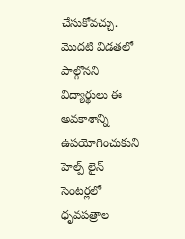చేసుకోవచ్చు. మొదటి విడతలో పాల్గొనని విద్యార్థులు ఈ అవకాశాన్ని ఉపయోగించుకుని హెల్ప్ లైన్ సెంటర్లలో ధృవపత్రాల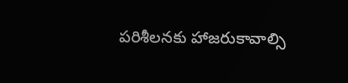పరిశీలనకు హాజరుకావాల్సి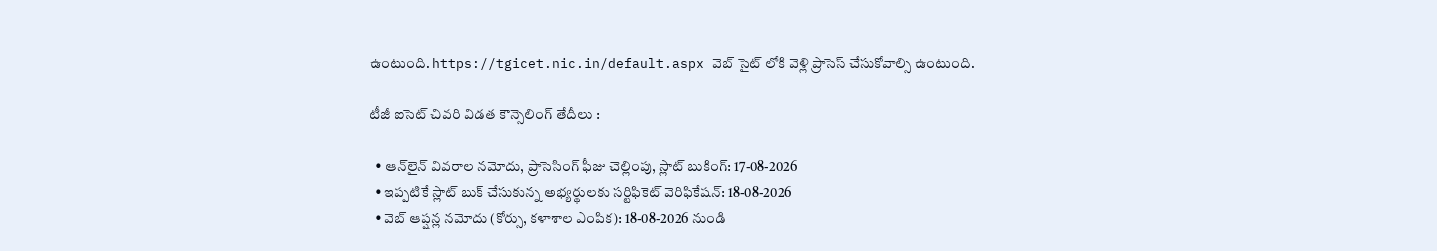ఉంటుంది. https://tgicet.nic.in/default.aspx వెబ్ సైట్ లోకి వెళ్లి ప్రాసెస్ చేసుకోవాల్సి ఉంటుంది.

టీజీ ఐసెట్ చివరి విడత కౌన్సెలింగ్ తేదీలు :

  • ఆన్‌లైన్ వివరాల నమోదు, ప్రాసెసింగ్ ఫీజు చెల్లింపు, స్లాట్ బుకింగ్: 17-08-2026
  • ఇప్పటికే స్లాట్ బుక్ చేసుకున్న అభ్యర్థులకు సర్టిఫికెట్ వెరిఫికేషన్: 18-08-2026
  • వెబ్ ఆప్షన్ల నమోదు (కోర్సు, కళాశాల ఎంపిక): 18-08-2026 నుండి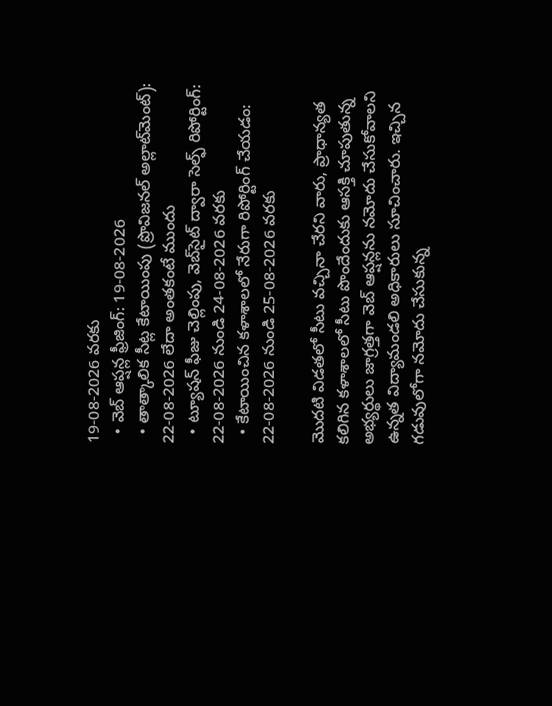19-08-2026 వరకు
  • వెబ్ ఆప్షన్ల ఫ్రీజింగ్: 19-08-2026
  • తాత్కాలిక సీట్ల కేటాయింపు (ప్రొవిజనల్ అల్లాట్‌మెంట్): 22-08-2026 లేదా అంతకంటే ముందు
  • ట్యూషన్ ఫీజు చెల్లింపు, వెబ్‌సైట్ ద్వారా సెల్ఫ్ రిపోర్టింగ్: 22-08-2026 నుండి 24-08-2026 వరకు
  • కేటాయించిన కళాశాలలో నేరుగా రిపోర్టింగ్ చేయడం: 22-08-2026 నుండి 25-08-2026 వరకు

మొదటి విడతలో సీటు వచ్చినా చేరని వారు, ప్రాధాన్యత కలిగిన కళాశాలలో సీటు పొందేందుకు ఆసక్తి చూపుతున్న అభ్యర్థులు జాగ్రత్తగా వెబ్ ఆప్షన్లను నమోదు చేసుకోవాలని ఉన్నత విద్యామండలి అధికారులు సూచించారు. ఇచ్చిన గడువులోగా నమోదు చేసుకున్న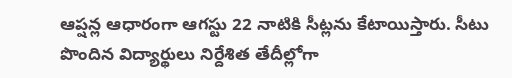ఆప్షన్ల ఆధారంగా ఆగస్టు 22 నాటికి సీట్లను కేటాయిస్తారు. సీటు పొందిన విద్యార్థులు నిర్దేశిత తేదీల్లోగా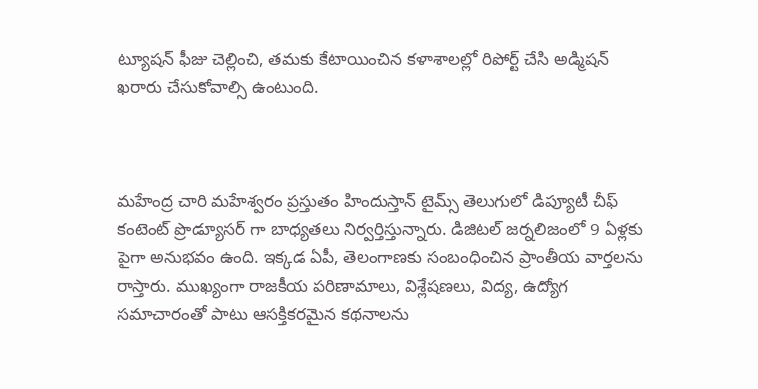ట్యూషన్ ఫీజు చెల్లించి, తమకు కేటాయించిన కళాశాలల్లో రిపోర్ట్ చేసి అడ్మిషన్ ఖరారు చేసుకోవాల్సి ఉంటుంది.



మహేంద్ర చారి మహేశ్వరం ప్రస్తుతం హిందుస్తాన్ టైమ్స్ తెలుగులో డిప్యూటీ చీఫ్ కంటెంట్ ప్రొడ్యూసర్ గా బాధ్యతలు నిర్వర్తిస్తున్నారు. డిజిటల్ జర్నలిజంలో 9 ఏళ్లకు పైగా అనుభవం ఉంది. ఇక్కడ ఏపీ, తెలంగాణకు సంబంధించిన ప్రాంతీయ వార్తలను రాస్తారు. ముఖ్యంగా రాజకీయ పరిణామాలు, విశ్లేషణలు, విద్య, ఉద్యోగ సమాచారంతో పాటు ఆసక్తికరమైన కథనాలను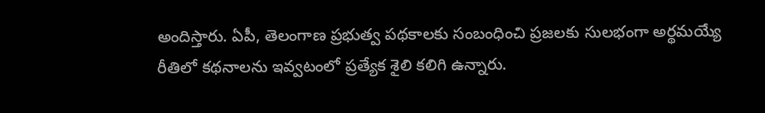అందిస్తారు. ఏపీ, తెలంగాణ ప్రభుత్వ పథకాలకు సంబంధించి ప్రజలకు సులభంగా అర్థమయ్యే రీతిలో కథనాలను ఇవ్వటంలో ప్రత్యేక శైలి కలిగి ఉన్నారు.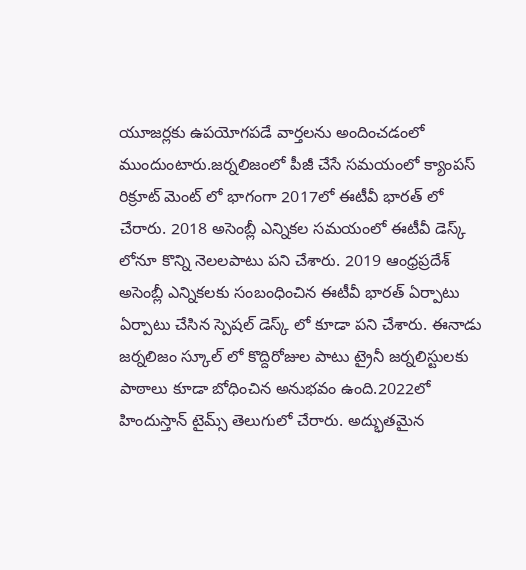యూజర్లకు ఉపయోగపడే వార్తలను అందించడంలో ముందుంటారు.జర్నలిజంలో పీజీ చేసే సమయంలో క్యాంపస్ రిక్రూట్ మెంట్ లో భాగంగా 2017లో ఈటీవీ భారత్ లో చేరారు. 2018 అసెంబ్లీ ఎన్నికల సమయంలో ఈటీవీ డెస్క్ లోనూ కొన్ని నెలలపాటు పని చేశారు. 2019 ఆంధ్రప్రదేశ్ అసెంబ్లీ ఎన్నికలకు సంబంధించిన ఈటీవీ భారత్ ఏర్పాటు ఏర్పాటు చేసిన స్పెషల్ డెస్క్ లో కూడా పని చేశారు. ఈనాడు జర్నలిజం స్కూల్ లో కొద్దిరోజుల పాటు ట్రైనీ జర్నలిస్టులకు పాఠాలు కూడా బోధించిన అనుభవం ఉంది.2022లో హిందుస్తాన్ టైమ్స్ తెలుగులో చేరారు. అద్భుతమైన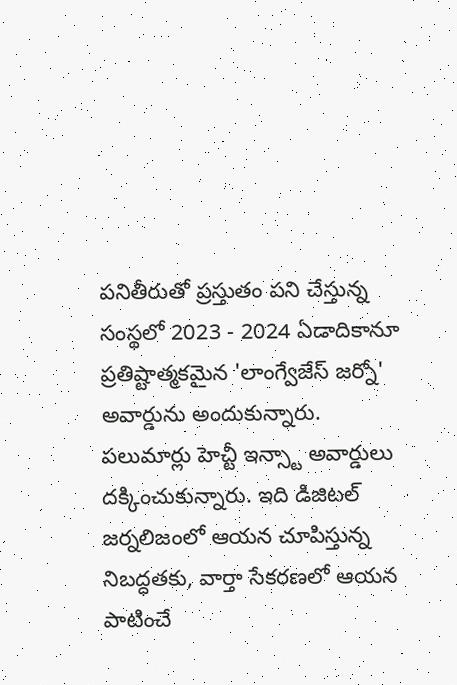పనితీరుతో ప్రస్తుతం పని చేస్తున్న సంస్థలో 2023 - 2024 ఏడాదికానూ ప్రతిష్టాత్మకమైన 'లాంగ్వేజేస్ జర్నో' అవార్డును అందుకున్నారు. పలుమార్లు హెచ్టీ ఇన్స్టా అవార్డులు దక్కించుకున్నారు. ఇది డిజిటల్ జర్నలిజంలో ఆయన చూపిస్తున్న నిబద్ధతకు, వార్తా సేకరణలో ఆయన పాటించే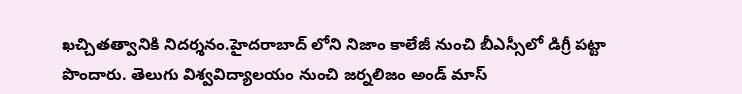ఖచ్చితత్వానికి నిదర్శనం.హైదరాబాద్ లోని నిజాం కాలేజీ నుంచి బీఎస్సీలో డిగ్రీ పట్టా పొందారు. తెలుగు విశ్వవిద్యాలయం నుంచి జర్నలిజం అండ్ మాస్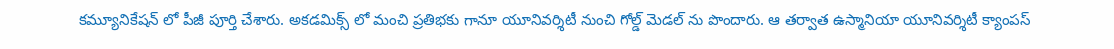కమ్యూనికేషన్ లో పీజీ పూర్తి చేశారు. అకడమిక్స్ లో మంచి ప్రతిభకు గానూ యూనివర్శిటీ నుంచి గోల్డ్ మెడల్ ను పొందారు. ఆ తర్వాత ఉస్మానియా యూనివర్శిటీ క్యాంపస్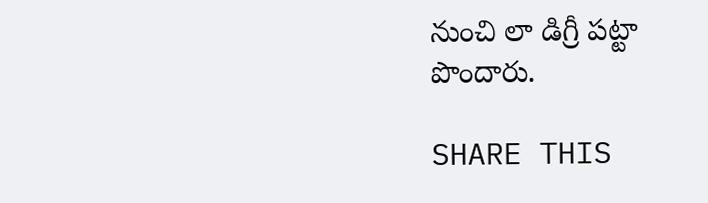నుంచి లా డిగ్రీ పట్టా పొందారు.

SHARE THIS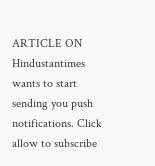ARTICLE ON
Hindustantimes wants to start sending you push notifications. Click allow to subscribe